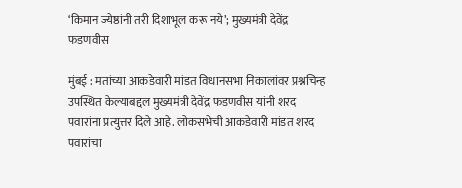‘किमान ज्येष्ठांनी तरी दिशाभूल करू नये’; मुख्यमंत्री देवेंद्र फडणवीस

मुंबई : मतांच्या आकडेवारी मांडत विधानसभा निकालांवर प्रश्नचिन्ह उपस्थित केल्याबद्दल मुख्यमंत्री देवेंद्र फडणवीस यांनी शरद पवारांना प्रत्युत्तर दिले आहे. लोकसभेची आकडेवारी मांडत शरद पवारांचा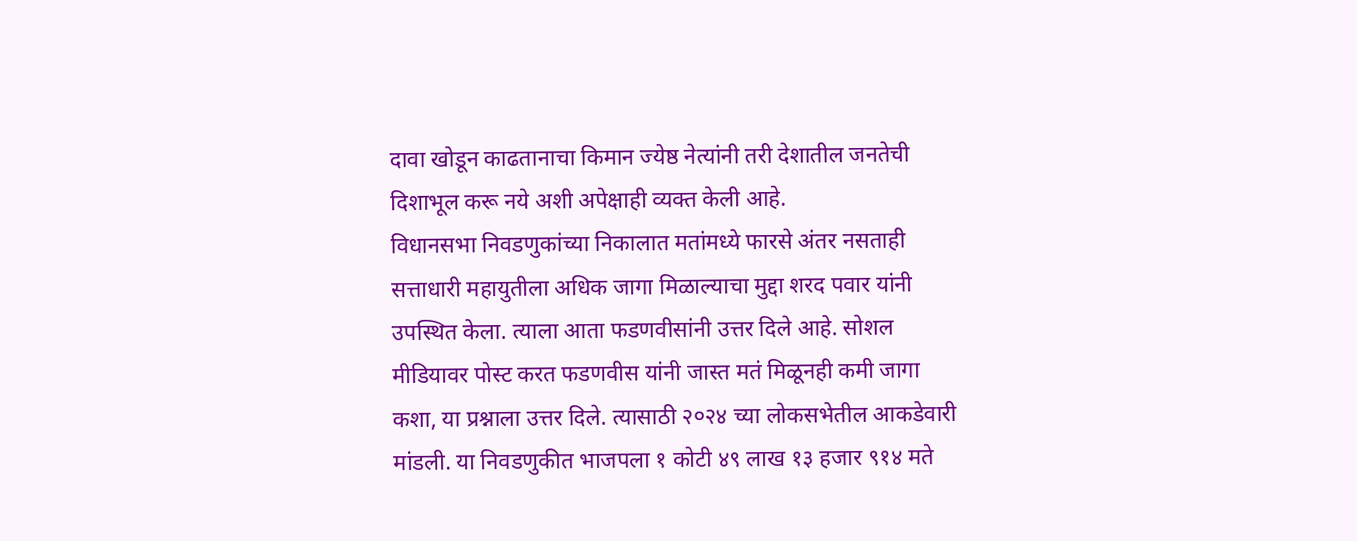दावा खोडून काढतानाचा किमान ज्येष्ठ नेत्यांनी तरी देशातील जनतेची दिशाभूल करू नये अशी अपेक्षाही व्यक्त केली आहे.
विधानसभा निवडणुकांच्या निकालात मतांमध्ये फारसे अंतर नसताही सत्ताधारी महायुतीला अधिक जागा मिळाल्याचा मुद्दा शरद पवार यांनी उपस्थित केला. त्याला आता फडणवीसांनी उत्तर दिले आहे. सोशल मीडियावर पोस्ट करत फडणवीस यांनी जास्त मतं मिळूनही कमी जागा कशा, या प्रश्नाला उत्तर दिले. त्यासाठी २०२४ च्या लोकसभेतील आकडेवारी मांडली. या निवडणुकीत भाजपला १ कोटी ४९ लाख १३ हजार ९१४ मते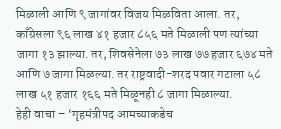मिळाली आणि ९ जागांवर विजय मिळविता आला. तर, काँग्रेसला ९६ लाख ४१ हजार ८५६ मते मिळाली पण त्यांच्या जागा १३ झाल्या. तर, शिवसेनेला ७३ लाख ७७ हजार ६७४ मते आणि ७ जागा मिळल्या. तर राष्ट्रवादी-शरद पवार गटाला ५८ लाख ५१ हजार १६६ मते मिळूनही ८ जागा मिळाल्या.
हेही वाचा – ‘गृहमंत्रीपद आमच्याकडेच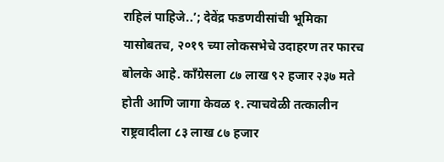राहिलं पाहिजे..’; देवेंद्र फडणवीसांची भूमिका
यासोबतच, २०१९ च्या लोकसभेचे उदाहरण तर फारच बोलके आहे. काँग्रेसला ८७ लाख ९२ हजार २३७ मते होती आणि जागा केवळ १. त्याचवेळी तत्कालीन राष्ट्रवादीला ८३ लाख ८७ हजार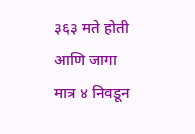३६३ मते होती आणि जागा मात्र ४ निवडून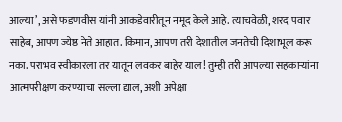आल्या’, असे फडणवीस यांनी आकडेवारीतून नमूद केले आहे. त्याचवेळी, शरद पवार साहेब, आपण ज्येष्ठ नेते आहात. किमान, आपण तरी देशातील जनतेची दिशाभूल करू नका. पराभव स्वीकारला तर यातून लवकर बाहेर याल! तुम्ही तरी आपल्या सहकाऱ्यांना आत्मपरीक्षण करण्याचा सल्ला द्याल, अशी अपेक्षा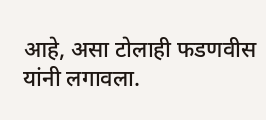आहे, असा टोलाही फडणवीस यांनी लगावला.